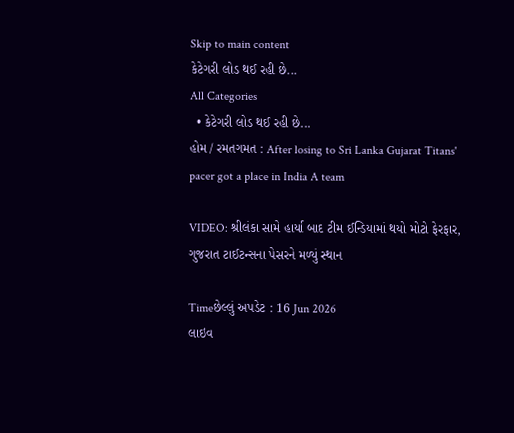Skip to main content
કેટેગરી લોડ થઈ રહી છે...
All Categories
  • કેટેગરી લોડ થઈ રહી છે...
હોમ / રમતગમત : After losing to Sri Lanka Gujarat Titans' pacer got a place in India A team

VIDEO: શ્રીલંકા સામે હાર્યા બાદ ટીમ ઈન્ડિયામાં થયો મોટો ફેરફાર, ગુજરાત ટાઈટન્સના પેસરને મળ્યું સ્થાન

Timeછેલ્લું અપડેટ : 16 Jun 2026
લાઇવ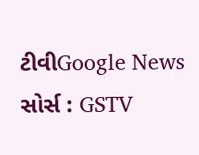ટીવીGoogle News
સોર્સ : GSTV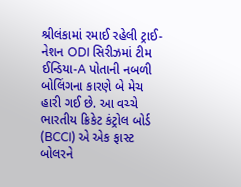શ્રીલંકામાં રમાઈ રહેલી ટ્રાઈ-નેશન ODI સિરીઝમાં ટીમ ઈન્ડિયા-A પોતાની નબળી બોલિંગના કારણે બે મેચ હારી ગઈ છે. આ વચ્ચે ભારતીય ક્રિકેટ કંટ્રોલ બોર્ડ (BCCI) એ એક ફાસ્ટ બોલરને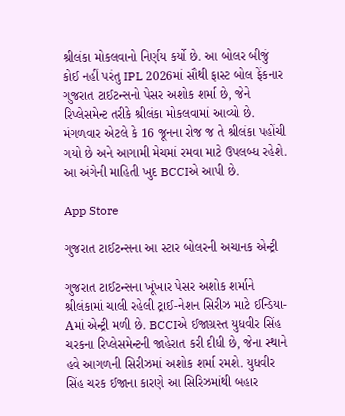શ્રીલંકા મોકલવાનો નિર્ણય કર્યો છે. આ બોલર બીજું કોઈ નહીં પરંતુ IPL 2026માં સૌથી ફાસ્ટ બોલ ફેંકનાર ગુજરાત ટાઈટન્સનો પેસર અશોક શર્મા છે, જેને રિપ્લેસમેન્ટ તરીકે શ્રીલંકા મોકલવામાં આવ્યો છે. મંગળવાર એટલે કે 16 જૂનના રોજ જ તે શ્રીલંકા પહોંચી ગયો છે અને આગામી મેચમાં રમવા માટે ઉપલબ્ધ રહેશે. આ અંગેની માહિતી ખુદ BCCIએ આપી છે.

App Store

ગુજરાત ટાઈટન્સના આ સ્ટાર બોલરની અચાનક એન્ટ્રી

ગુજરાત ટાઈટન્સના ખૂંખાર પેસર અશોક શર્માને શ્રીલંકામાં ચાલી રહેલી ટ્રાઈ-નેશન સિરીઝ માટે ઈન્ડિયા-Aમાં એન્ટ્રી મળી છે. BCCIએ ઈજાગ્રસ્ત યુધવીર સિંહ ચરકના રિપ્લેસમેન્ટની જાહેરાત કરી દીધી છે, જેના સ્થાને હવે આગળની સિરીઝમાં અશોક શર્મા રમશે. યુધવીર સિંહ ચરક ઈજાના કારણે આ સિરિઝમાંથી બહાર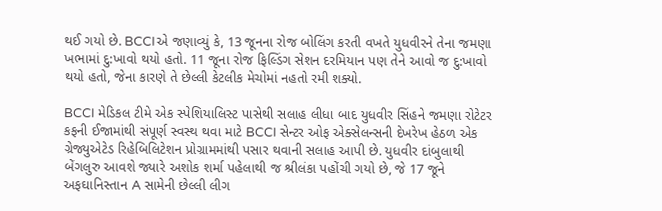થઈ ગયો છે. BCCIએ જણાવ્યું કે, 13 જૂનના રોજ બોલિંગ કરતી વખતે યુધવીરને તેના જમણા ખભામાં દુ:ખાવો થયો હતો. 11 જૂના રોજ ફિલ્ડિંગ સેશન દરમિયાન પણ તેને આવો જ દુ:ખાવો થયો હતો, જેના કારણે તે છેલ્લી કેટલીક મેચોમાં નહતો રમી શક્યો.

BCCI મેડિકલ ટીમે એક સ્પેશિયાલિસ્ટ પાસેથી સલાહ લીધા બાદ યુધવીર સિંહને જમણા રોટેટર કફની ઈજામાંથી સંપૂર્ણ સ્વસ્થ થવા માટે BCCI સેન્ટર ઓફ એક્સેલન્સની દેખરેખ હેઠળ એક ગ્રેજ્યુએટેડ રિહેબિલિટેશન પ્રોગ્રામમાંથી પસાર થવાની સલાહ આપી છે. યુધવીર દાંબુલાથી બેંગલુરુ આવશે જ્યારે અશોક શર્મા પહેલાથી જ શ્રીલંકા પહોંચી ગયો છે, જે 17 જૂને અફઘાનિસ્તાન A સામેની છેલ્લી લીગ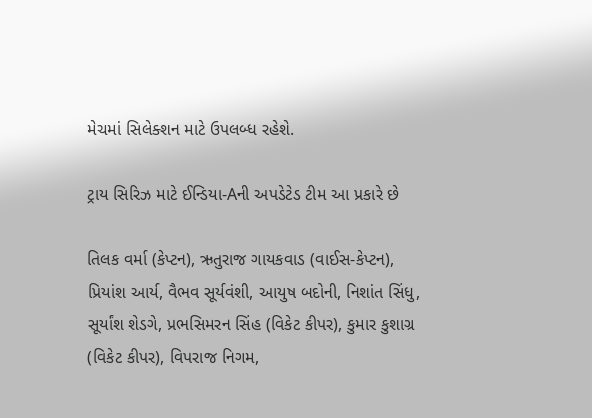મેચમાં સિલેક્શન માટે ઉપલબ્ધ રહેશે.

ટ્રાય સિરિઝ માટે ઈન્ડિયા-Aની અપડેટેડ ટીમ આ પ્રકારે છે

તિલક વર્મા (કેપ્ટન), ઋતુરાજ ગાયકવાડ (વાઈસ-કેપ્ટન), પ્રિયાંશ આર્ય, વૈભવ સૂર્યવંશી, આયુષ બદોની, નિશાંત સિંધુ, સૂર્યાંશ શેડગે, પ્રભસિમરન સિંહ (વિકેટ કીપર), કુમાર કુશાગ્ર (વિકેટ કીપર), વિપરાજ નિગમ,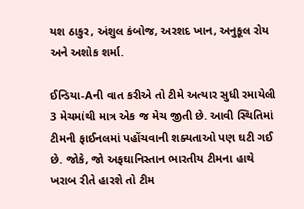યશ ઠાકુર, અંશુલ કંબોજ, અરશદ ખાન, અનુકૂલ રોય અને અશોક શર્મા.

ઈન્ડિયા-Aની વાત કરીએ તો ટીમે અત્યાર સુધી રમાયેલી 3 મેચમાંથી માત્ર એક જ મેચ જીતી છે. આવી સ્થિતિમાં ટીમની ફાઈનલમાં પહોંચવાની શક્યતાઓ પણ ઘટી ગઈ છે. જોકે, જો અફઘાનિસ્તાન ભારતીય ટીમના હાથે ખરાબ રીતે હારશે તો ટીમ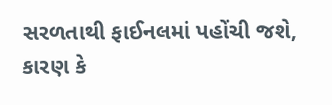સરળતાથી ફાઈનલમાં પહોંચી જશે, કારણ કે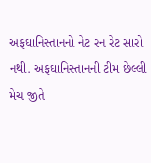અફઘાનિસ્તાનનો નેટ રન રેટ સારો નથી. અફઘાનિસ્તાનની ટીમ છેલ્લી મેચ જીતે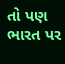તો પણ ભારત પર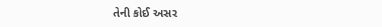તેની કોઈ અસર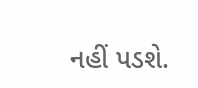નહીં પડશે.